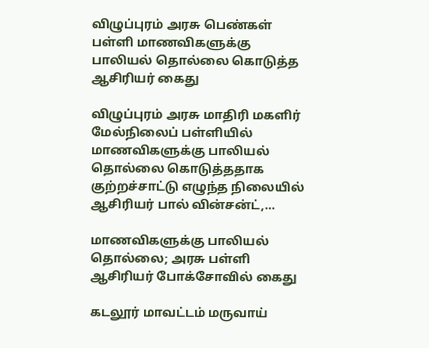விழுப்புரம் அரசு பெண்கள் பள்ளி மாணவிகளுக்கு பாலியல் தொல்லை கொடுத்த ஆசிரியர் கைது

விழுப்புரம் அரசு மாதிரி மகளிர் மேல்நிலைப் பள்ளியில் மாணவிகளுக்கு பாலியல் தொல்லை கொடுத்ததாக குற்றச்சாட்டு எழுந்த நிலையில் ஆசிரியர் பால் வின்சன்ட்,…

மாணவிகளுக்கு பாலியல் தொல்லை; அரசு பள்ளி ஆசிரியர் போக்சோவில் கைது

கடலூர் மாவட்டம் மருவாய்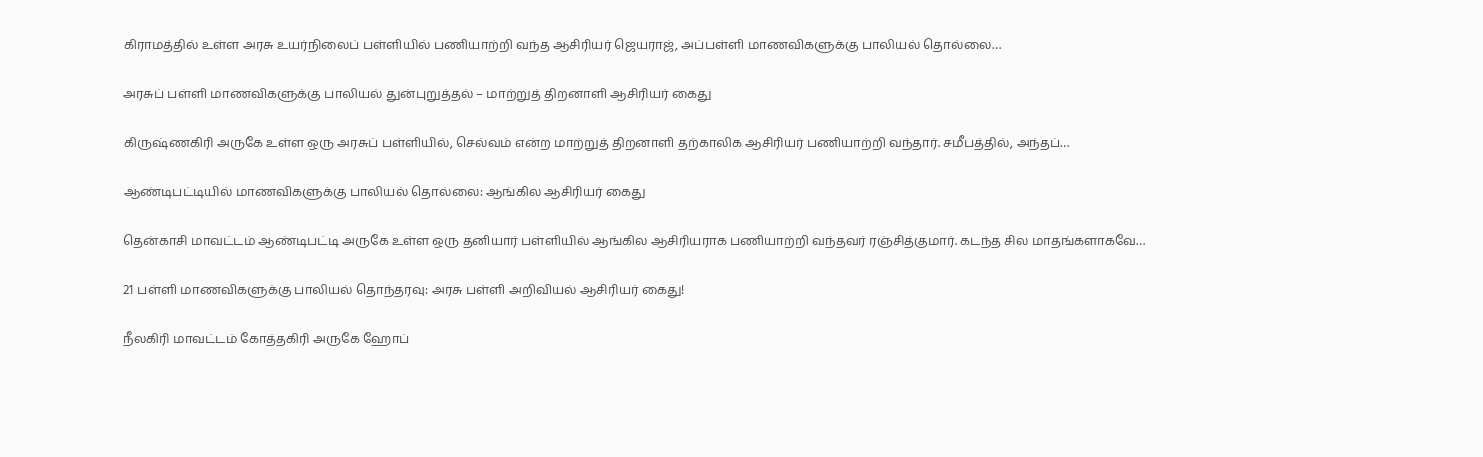கிராமத்தில் உள்ள அரசு உயர்நிலைப் பள்ளியில் பணியாற்றி வந்த ஆசிரியர் ஜெயராஜ், அப்பள்ளி மாணவிகளுக்கு பாலியல் தொல்லை…

அரசுப் பள்ளி மாணவிகளுக்கு பாலியல் துன்புறுத்தல் – மாற்றுத் திறனாளி ஆசிரியர் கைது

கிருஷ்ணகிரி அருகே உள்ள ஒரு அரசுப் பள்ளியில், செல்வம் என்ற மாற்றுத் திறனாளி தற்காலிக ஆசிரியர் பணியாற்றி வந்தார். சமீபத்தில், அந்தப்…

ஆண்டிபட்டியில் மாணவிகளுக்கு பாலியல் தொல்லை: ஆங்கில ஆசிரியர் கைது

தென்காசி மாவட்டம் ஆண்டிபட்டி அருகே உள்ள ஒரு தனியார் பள்ளியில் ஆங்கில ஆசிரியராக பணியாற்றி வந்தவர் ரஞ்சித்குமார். கடந்த சில மாதங்களாகவே…

21 பள்ளி மாணவிகளுக்கு பாலியல் தொந்தரவு: அரசு பள்ளி அறிவியல் ஆசிரியர் கைது!

நீலகிரி மாவட்டம் கோத்தகிரி அருகே ஹோப்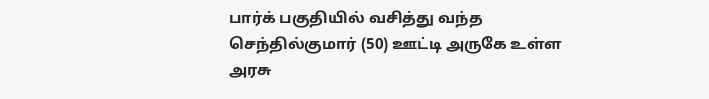பார்க் பகுதியில் வசித்து வந்த செந்தில்குமார் (50) ஊட்டி அருகே உள்ள அரசு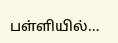பள்ளியில்…